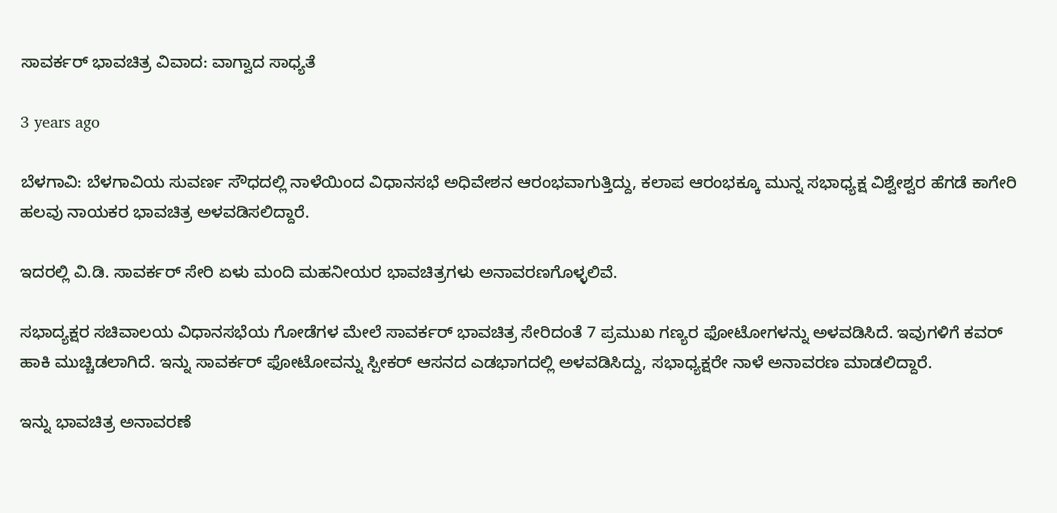ಸಾವರ್ಕರ್ ಭಾವಚಿತ್ರ ವಿವಾದ: ವಾಗ್ವಾದ ಸಾಧ್ಯತೆ

3 years ago

ಬೆಳಗಾವಿ: ಬೆಳಗಾವಿಯ ಸುವರ್ಣ ಸೌಧದಲ್ಲಿ ನಾಳೆಯಿಂದ ವಿಧಾನಸಭೆ ಅಧಿವೇಶನ ಆರಂಭವಾಗುತ್ತಿದ್ದು, ಕಲಾಪ ಆರಂಭಕ್ಕೂ‌ ಮುನ್ನ ಸಭಾಧ್ಯಕ್ಷ‌ ವಿಶ್ವೇಶ್ವರ ಹೆಗಡೆ ಕಾಗೇರಿ ಹಲವು ನಾಯಕರ ಭಾವಚಿತ್ರ ಅಳವಡಿಸಲಿದ್ದಾರೆ.

ಇದರಲ್ಲಿ ವಿ.ಡಿ. ಸಾವರ್ಕರ್ ಸೇರಿ ಏಳು ಮಂದಿ ಮಹನೀಯರ ಭಾವಚಿತ್ರಗಳು ಅನಾವರಣಗೊಳ್ಳಲಿವೆ.

ಸಭಾದ್ಯಕ್ಷರ ಸಚಿವಾಲಯ ವಿಧಾನಸಭೆಯ ಗೋಡೆಗಳ ಮೇಲೆ ಸಾವರ್ಕರ್‌ ಭಾವಚಿತ್ರ ಸೇರಿದಂತೆ 7 ಪ್ರಮುಖ ಗಣ್ಯರ ಫೋಟೋಗಳನ್ನು ಅಳವಡಿಸಿದೆ. ಇವುಗಳಿಗೆ‌ ಕವರ್ ಹಾಕಿ ಮುಚ್ಚಿಡಲಾಗಿದೆ. ಇನ್ನು ಸಾವರ್ಕರ್‌ ಫೋಟೋವನ್ನು ಸ್ಪೀಕರ್ ಆಸನದ ಎಡಭಾಗದಲ್ಲಿ ಅಳವಡಿಸಿದ್ದು, ಸಭಾಧ್ಯಕ್ಷರೇ ನಾಳೆ ಅನಾವರಣ ಮಾಡಲಿದ್ದಾರೆ.

ಇನ್ನು ಭಾವಚಿತ್ರ ಅನಾವರಣೆ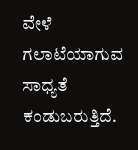ವೇಳೆ ಗಲಾಟೆಯಾಗುವ ಸಾಧ್ಯತೆ ಕಂಡುಬರುತ್ತಿದೆ.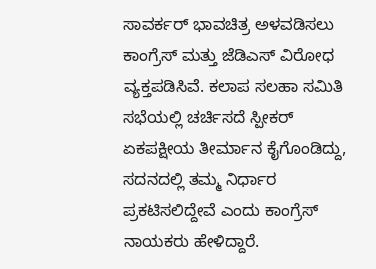ಸಾವರ್ಕರ್ ಭಾವಚಿತ್ರ ಅಳವಡಿಸಲು ಕಾಂಗ್ರೆಸ್ ಮತ್ತು ಜೆಡಿಎಸ್ ವಿರೋಧ ವ್ಯಕ್ತಪಡಿಸಿವೆ. ಕಲಾಪ‌ ಸಲಹಾ ಸಮಿತಿ ಸಭೆಯಲ್ಲಿ ಚರ್ಚಿಸದೆ ಸ್ಪೀಕರ್ ಏಕಪಕ್ಷೀಯ ತೀರ್ಮಾನ ಕೈಗೊಂಡಿದ್ದು, ಸದನದಲ್ಲಿ ತಮ್ಮ ನಿರ್ಧಾರ ಪ್ರಕಟಿಸಲಿದ್ದೇವೆ ಎಂದು ಕಾಂಗ್ರೆಸ್ ನಾಯಕರು ಹೇಳಿದ್ದಾರೆ.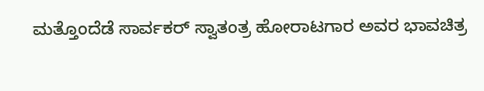ಮತ್ತೊಂದೆಡೆ ಸಾರ್ವಕರ್ ಸ್ವಾತಂತ್ರ ಹೋರಾಟಗಾರ ಅವರ ಭಾವಚಿತ್ರ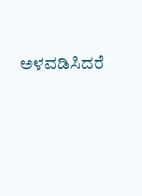ಅಳವಡಿಸಿದರೆ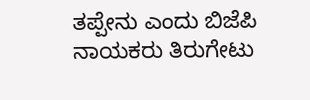ತಪ್ಪೇನು ಎಂದು ಬಿಜೆಪಿ ನಾಯಕರು ತಿರುಗೇಟು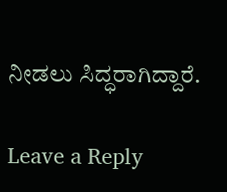ನೀಡಲು ಸಿದ್ಧರಾಗಿದ್ದಾರೆ.

Leave a Reply